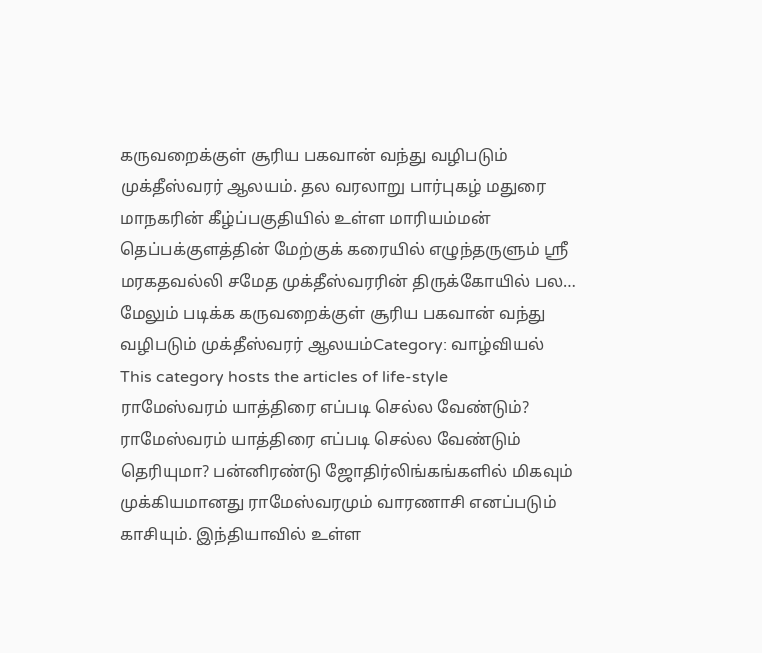கருவறைக்குள் சூரிய பகவான் வந்து வழிபடும் முக்தீஸ்வரர் ஆலயம். தல வரலாறு பார்புகழ் மதுரை மாநகரின் கீழ்ப்பகுதியில் உள்ள மாரியம்மன் தெப்பக்குளத்தின் மேற்குக் கரையில் எழுந்தருளும் ஸ்ரீ மரகதவல்லி சமேத முக்தீஸ்வரரின் திருக்கோயில் பல…
மேலும் படிக்க கருவறைக்குள் சூரிய பகவான் வந்து வழிபடும் முக்தீஸ்வரர் ஆலயம்Category: வாழ்வியல்
This category hosts the articles of life-style
ராமேஸ்வரம் யாத்திரை எப்படி செல்ல வேண்டும்?
ராமேஸ்வரம் யாத்திரை எப்படி செல்ல வேண்டும் தெரியுமா? பன்னிரண்டு ஜோதிர்லிங்கங்களில் மிகவும் முக்கியமானது ராமேஸ்வரமும் வாரணாசி எனப்படும் காசியும். இந்தியாவில் உள்ள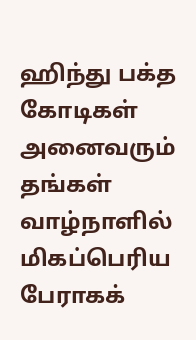ஹிந்து பக்த கோடிகள் அனைவரும் தங்கள் வாழ்நாளில் மிகப்பெரிய பேராகக்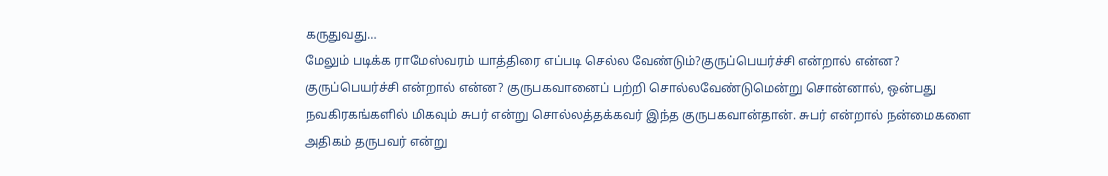கருதுவது…
மேலும் படிக்க ராமேஸ்வரம் யாத்திரை எப்படி செல்ல வேண்டும்?குருப்பெயர்ச்சி என்றால் என்ன?
குருப்பெயர்ச்சி என்றால் என்ன? குருபகவானைப் பற்றி சொல்லவேண்டுமென்று சொன்னால், ஒன்பது நவகிரகங்களில் மிகவும் சுபர் என்று சொல்லத்தக்கவர் இந்த குருபகவான்தான். சுபர் என்றால் நன்மைகளை அதிகம் தருபவர் என்று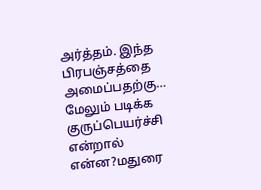அர்த்தம். இந்த பிரபஞ்சத்தை அமைப்பதற்கு…
மேலும் படிக்க குருப்பெயர்ச்சி என்றால் என்ன?மதுரை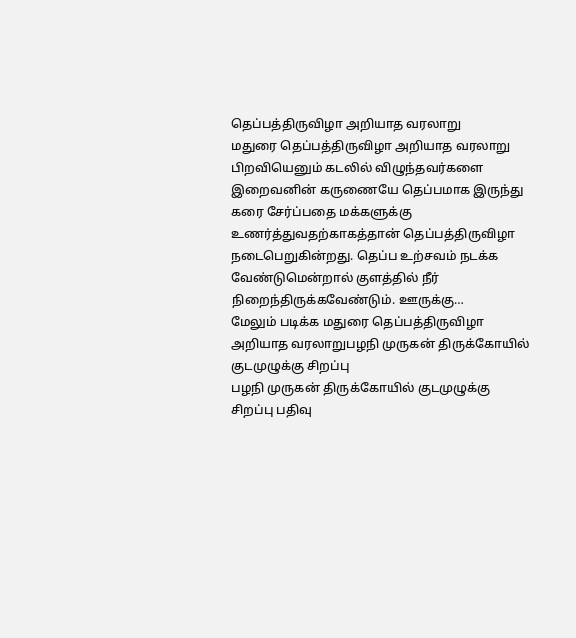தெப்பத்திருவிழா அறியாத வரலாறு
மதுரை தெப்பத்திருவிழா அறியாத வரலாறு பிறவியெனும் கடலில் விழுந்தவர்களை இறைவனின் கருணையே தெப்பமாக இருந்து கரை சேர்ப்பதை மக்களுக்கு உணர்த்துவதற்காகத்தான் தெப்பத்திருவிழா நடைபெறுகின்றது. தெப்ப உற்சவம் நடக்க வேண்டுமென்றால் குளத்தில் நீர் நிறைந்திருக்கவேண்டும். ஊருக்கு…
மேலும் படிக்க மதுரை தெப்பத்திருவிழா அறியாத வரலாறுபழநி முருகன் திருக்கோயில் குடமுழுக்கு சிறப்பு
பழநி முருகன் திருக்கோயில் குடமுழுக்கு சிறப்பு பதிவு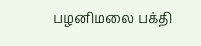பழனிமலை பக்தி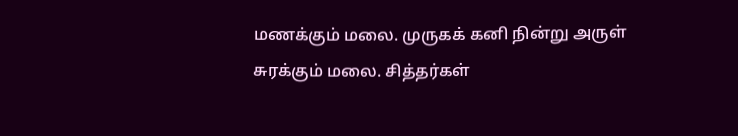மணக்கும் மலை. முருகக் கனி நின்று அருள் சுரக்கும் மலை. சித்தர்கள்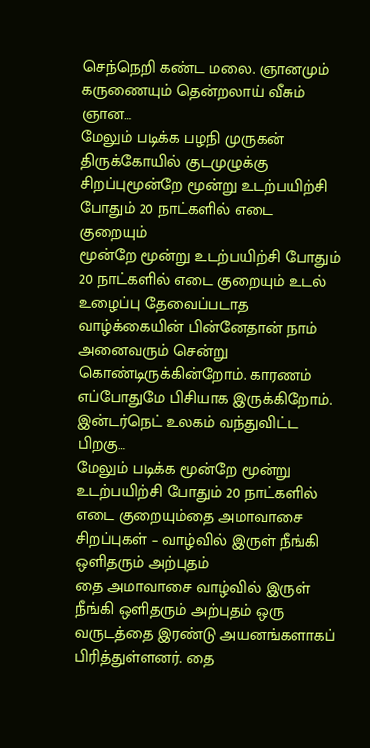செந்நெறி கண்ட மலை. ஞானமும் கருணையும் தென்றலாய் வீசும் ஞான…
மேலும் படிக்க பழநி முருகன் திருக்கோயில் குடமுழுக்கு சிறப்புமூன்றே மூன்று உடற்பயிற்சி போதும் 20 நாட்களில் எடை குறையும்
மூன்றே மூன்று உடற்பயிற்சி போதும் 20 நாட்களில் எடை குறையும் உடல் உழைப்பு தேவைப்படாத வாழ்க்கையின் பின்னேதான் நாம் அனைவரும் சென்று கொண்டிருக்கின்றோம். காரணம் எப்போதுமே பிசியாக இருக்கிறோம். இன்டர்நெட் உலகம் வந்துவிட்ட பிறகு…
மேலும் படிக்க மூன்றே மூன்று உடற்பயிற்சி போதும் 20 நாட்களில் எடை குறையும்தை அமாவாசை சிறப்புகள் – வாழ்வில் இருள் நீங்கி ஒளிதரும் அற்புதம்
தை அமாவாசை வாழ்வில் இருள் நீங்கி ஒளிதரும் அற்புதம் ஒரு வருடத்தை இரண்டு அயனங்களாகப் பிரித்துள்ளனர். தை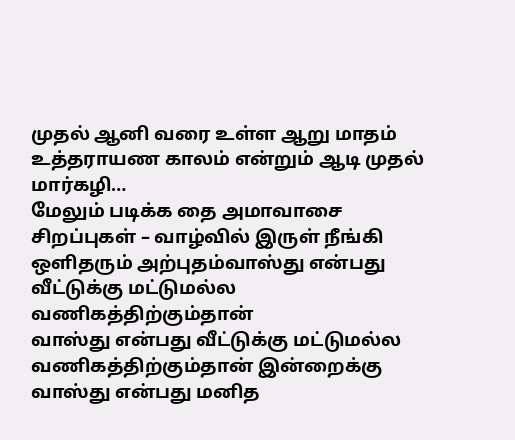முதல் ஆனி வரை உள்ள ஆறு மாதம் உத்தராயண காலம் என்றும் ஆடி முதல் மார்கழி…
மேலும் படிக்க தை அமாவாசை சிறப்புகள் – வாழ்வில் இருள் நீங்கி ஒளிதரும் அற்புதம்வாஸ்து என்பது வீட்டுக்கு மட்டுமல்ல வணிகத்திற்கும்தான்
வாஸ்து என்பது வீட்டுக்கு மட்டுமல்ல வணிகத்திற்கும்தான் இன்றைக்கு வாஸ்து என்பது மனித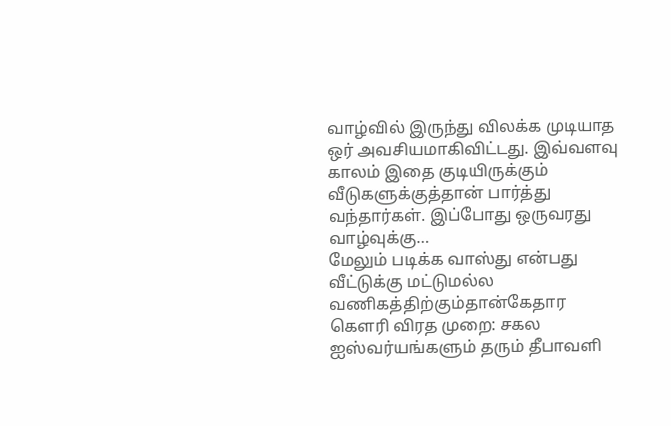வாழ்வில் இருந்து விலக்க முடியாத ஒர் அவசியமாகிவிட்டது. இவ்வளவு காலம் இதை குடியிருக்கும் வீடுகளுக்குத்தான் பார்த்து வந்தார்கள். இப்போது ஒருவரது வாழ்வுக்கு…
மேலும் படிக்க வாஸ்து என்பது வீட்டுக்கு மட்டுமல்ல வணிகத்திற்கும்தான்கேதார கௌரி விரத முறை: சகல ஐஸ்வர்யங்களும் தரும் தீபாவளி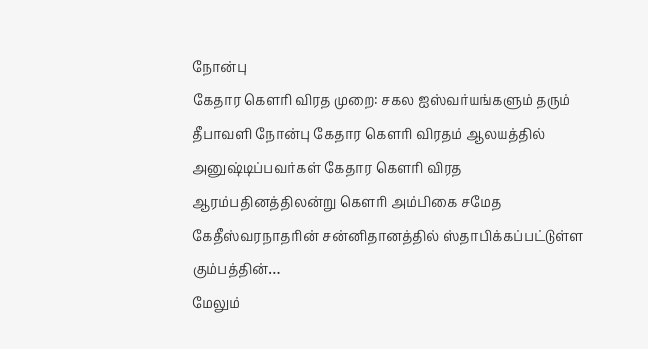நோன்பு
கேதார கௌரி விரத முறை: சகல ஐஸ்வர்யங்களும் தரும் தீபாவளி நோன்பு கேதார கௌரி விரதம் ஆலயத்தில் அனுஷ்டிப்பவர்கள் கேதார கௌரி விரத ஆரம்பதினத்திலன்று கௌரி அம்பிகை சமேத கேதீஸ்வரநாதரின் சன்னிதானத்தில் ஸ்தாபிக்கப்பட்டுள்ள கும்பத்தின்…
மேலும்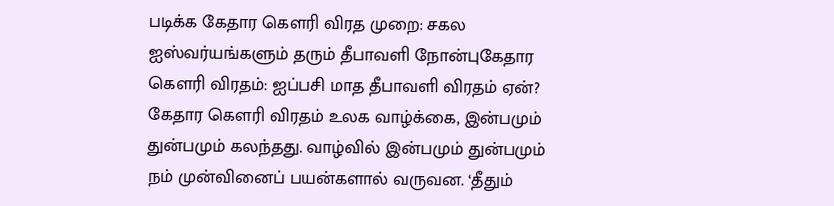படிக்க கேதார கௌரி விரத முறை: சகல ஐஸ்வர்யங்களும் தரும் தீபாவளி நோன்புகேதார கௌரி விரதம்: ஐப்பசி மாத தீபாவளி விரதம் ஏன்?
கேதார கௌரி விரதம் உலக வாழ்க்கை, இன்பமும் துன்பமும் கலந்தது. வாழ்வில் இன்பமும் துன்பமும் நம் முன்வினைப் பயன்களால் வருவன. ‘தீதும்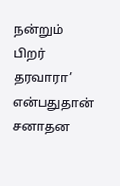நன்றும் பிறர் தரவாரா’ என்பதுதான் சனாதன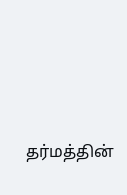தர்மத்தின்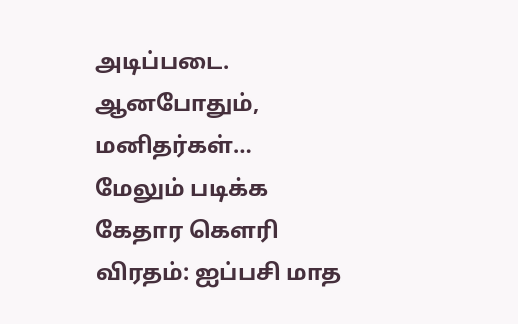அடிப்படை. ஆனபோதும், மனிதர்கள்…
மேலும் படிக்க கேதார கௌரி விரதம்: ஐப்பசி மாத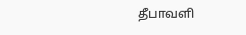தீபாவளி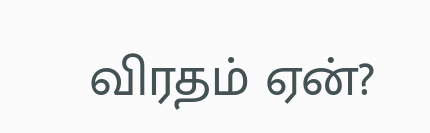விரதம் ஏன்?